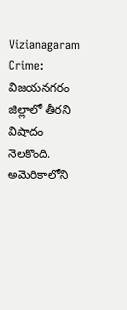Vizianagaram Crime: విజయనగరం జిల్లాలో తీరని విషాదం నెలకొంది. అమెరికాలోని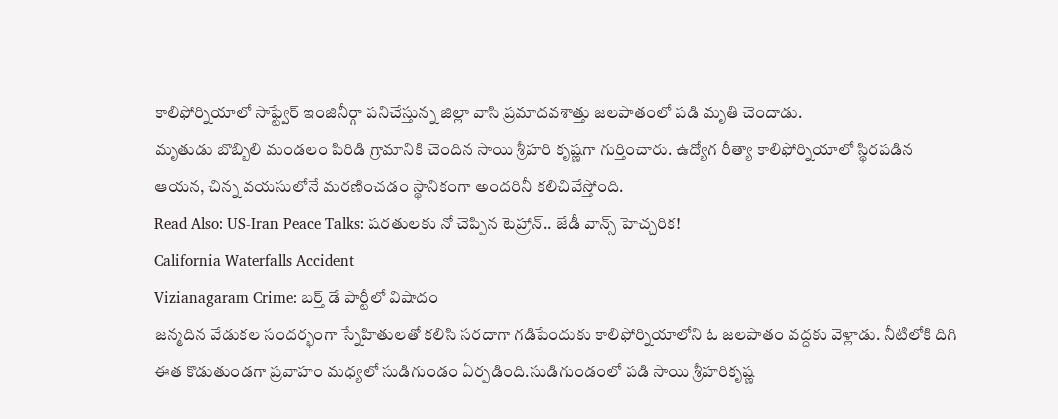కాలిఫోర్నియాలో సాఫ్ట్వేర్ ఇంజినీర్గా పనిచేస్తున్న జిల్లా వాసి ప్రమాదవశాత్తు జలపాతంలో పడి మృతి చెందాడు.
మృతుడు బొబ్బిలి మండలం పిరిడి గ్రామానికి చెందిన సాయి శ్రీహరి కృష్ణగా గుర్తించారు. ఉద్యోగ రీత్యా కాలిఫోర్నియాలో స్థిరపడిన ఆయన, చిన్న వయసులోనే మరణించడం స్థానికంగా అందరినీ కలిచివేస్తోంది.
Read Also: US-Iran Peace Talks: షరతులకు నో చెప్పిన టెహ్రాన్.. జేడీ వాన్స్ హెచ్చరిక!
California Waterfalls Accident
Vizianagaram Crime: బర్త్ డే పార్టీలో విషాదం
జన్మదిన వేడుకల సందర్భంగా స్నేహితులతో కలిసి సరదాగా గడిపేందుకు కాలిఫోర్నియాలోని ఓ జలపాతం వద్దకు వెళ్లాడు. నీటిలోకి దిగి ఈత కొడుతుండగా ప్రవాహం మధ్యలో సుడిగుండం ఏర్పడింది.సుడిగుండంలో పడి సాయి శ్రీహరికృష్ణ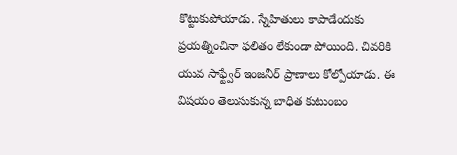కొట్టుకుపోయాడు. స్నేహితులు కాపాడేందుకు ప్రయత్నించినా ఫలితం లేకుండా పోయింది. చివరికి యువ సాఫ్ట్వేర్ ఇంజనీర్ ప్రాణాలు కోల్పోయాడు. ఈ విషయం తెలుసుకున్న బాధిత కుటుంబం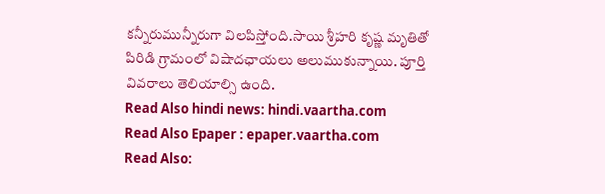కన్నీరుమున్నీరుగా విలపిస్తోంది.సాయి శ్రీహరి కృష్ణ మృతితో పిరిడి గ్రామంలో విషాదఛాయలు అలుముకున్నాయి. పూర్తి వివరాలు తెలియాల్సి ఉంది.
Read Also hindi news: hindi.vaartha.com
Read Also Epaper : epaper.vaartha.com
Read Also: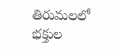తిరుమలలో భక్తుల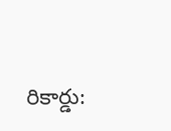రికార్డు: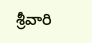శ్రీవారి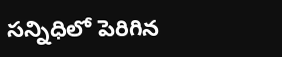సన్నిధిలో పెరిగిన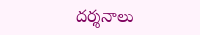దర్శనాలు